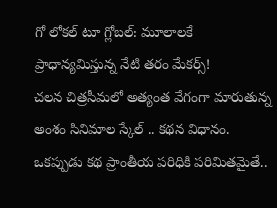గో లోకల్ టూ గ్లోబల్: మూలాలకే ప్రాధాన్యమిస్తున్న నేటి తరం మేకర్స్!
చలన చిత్రసీమలో అత్యంత వేగంగా మారుతున్న అంశం సినిమాల స్కేల్ .. కథన విధానం. ఒకప్పుడు కథ ప్రాంతీయ పరిధికి పరిమితమైతే..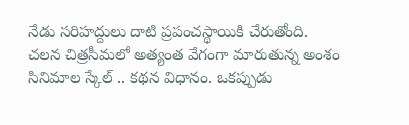నేడు సరిహద్దులు దాటి ప్రపంచస్థాయికి చేరుతోంది.
చలన చిత్రసీమలో అత్యంత వేగంగా మారుతున్న అంశం సినిమాల స్కేల్ .. కథన విధానం. ఒకప్పుడు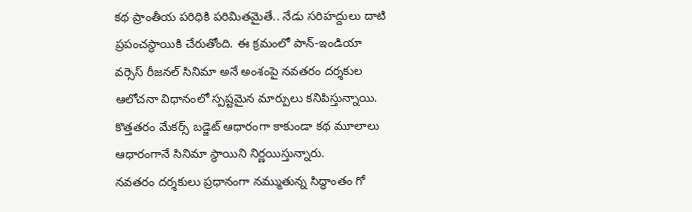కథ ప్రాంతీయ పరిధికి పరిమితమైతే.. నేడు సరిహద్దులు దాటి ప్రపంచస్థాయికి చేరుతోంది. ఈ క్రమంలో పాన్-ఇండియా వర్సెస్ రీజనల్ సినిమా అనే అంశంపై నవతరం దర్శకుల ఆలోచనా విధానంలో స్పష్టమైన మార్పులు కనిపిస్తున్నాయి. కొత్తతరం మేకర్స్ బడ్జెట్ ఆధారంగా కాకుండా కథ మూలాలు ఆధారంగానే సినిమా స్థాయిని నిర్ణయిస్తున్నారు.
నవతరం దర్శకులు ప్రధానంగా నమ్ముతున్న సిద్ధాంతం గో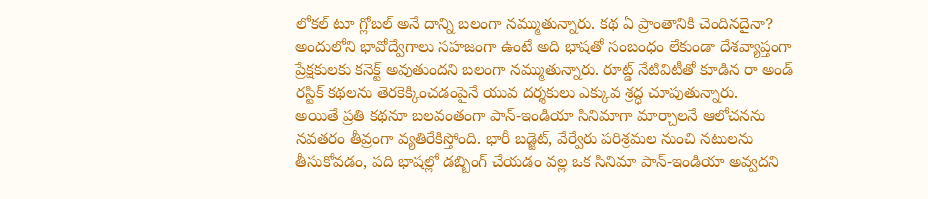లోకల్ టూ గ్లోబల్ అనే దాన్ని బలంగా నమ్ముతున్నారు. కథ ఏ ప్రాంతానికి చెందినదైనా? అందులోని భావోద్వేగాలు సహజంగా ఉంటే అది భాషతో సంబంధం లేకుండా దేశవ్యాప్తంగా ప్రేక్షకులకు కనెక్ట్ అవుతుందని బలంగా నమ్ముతున్నారు. రూట్డ్ నేటివిటీతో కూడిన రా అండ్ రస్టిక్ కథలను తెరకెక్కించడంపైనే యువ దర్శకులు ఎక్కువ శ్రద్ధ చూపుతున్నారు.
అయితే ప్రతి కథనూ బలవంతంగా పాన్-ఇండియా సినిమాగా మార్చాలనే ఆలోచనను నవతరం తీవ్రంగా వ్యతిరేకిస్తోంది. భారీ బడ్జెట్, వేర్వేరు పరిశ్రమల నుంచి నటులను తీసుకోవడం, పది భాషల్లో డబ్బింగ్ చేయడం వల్ల ఒక సినిమా పాన్-ఇండియా అవ్వదని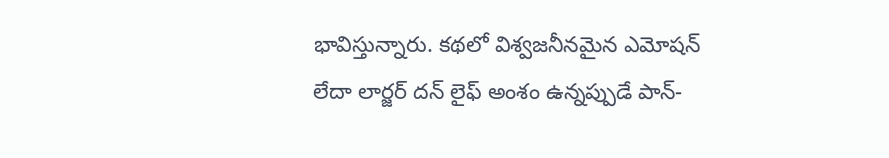భావిస్తున్నారు. కథలో విశ్వజనీనమైన ఎమోషన్ లేదా లార్జర్ దన్ లైఫ్ అంశం ఉన్నప్పుడే పాన్-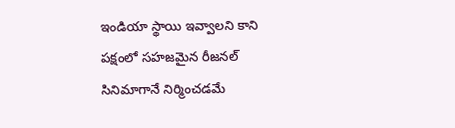ఇండియా స్థాయి ఇవ్వాలని కాని పక్షంలో సహజమైన రీజనల్ సినిమాగానే నిర్మించడమే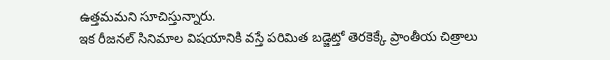ఉత్తమమని సూచిస్తున్నారు.
ఇక రీజనల్ సినిమాల విషయానికి వస్తే పరిమిత బడ్జెట్తో తెరకెక్కే ప్రాంతీయ చిత్రాలు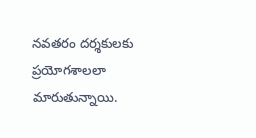నవతరం దర్శకులకు ప్రయోగశాలలా మారుతున్నాయి.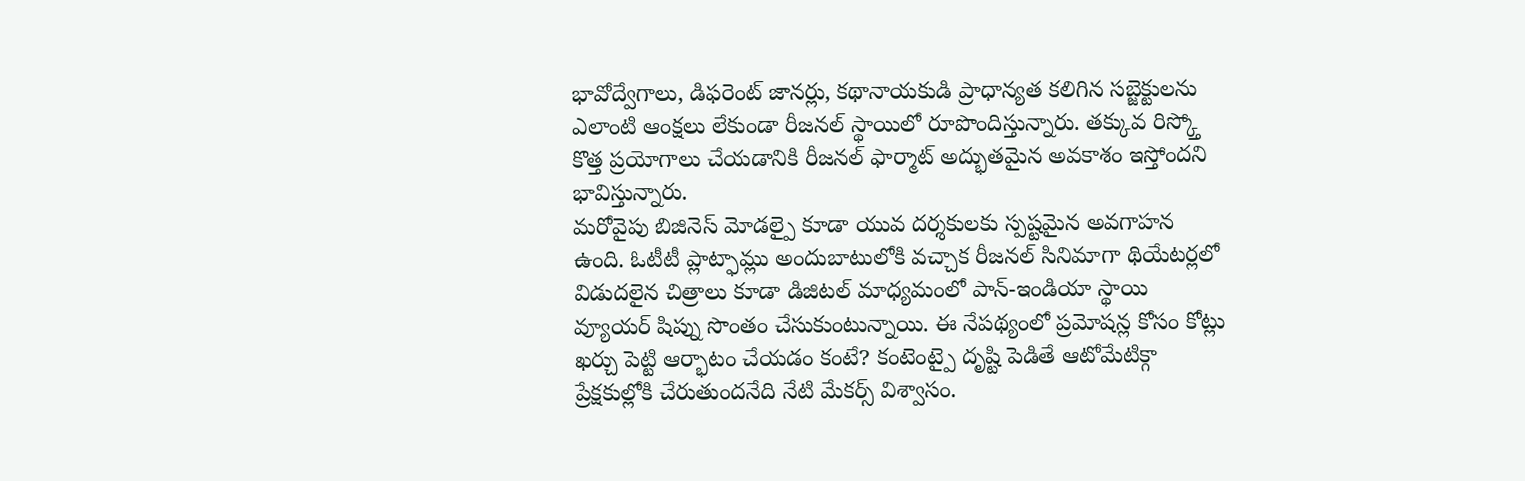భావోద్వేగాలు, డిఫరెంట్ జానర్లు, కథానాయకుడి ప్రాధాన్యత కలిగిన సబ్జెక్టులను ఎలాంటి ఆంక్షలు లేకుండా రీజనల్ స్థాయిలో రూపొందిస్తున్నారు. తక్కువ రిస్క్తో కొత్త ప్రయోగాలు చేయడానికి రీజనల్ ఫార్మాట్ అద్భుతమైన అవకాశం ఇస్తోందని భావిస్తున్నారు.
మరోవైపు బిజినెస్ మోడల్పై కూడా యువ దర్శకులకు స్పష్టమైన అవగాహన ఉంది. ఓటీటీ ప్లాట్ఫామ్లు అందుబాటులోకి వచ్చాక రీజనల్ సినిమాగా థియేటర్లలో విడుదలైన చిత్రాలు కూడా డిజిటల్ మాధ్యమంలో పాన్-ఇండియా స్థాయి వ్యూయర్ షిప్ను సొంతం చేసుకుంటున్నాయి. ఈ నేపథ్యంలో ప్రమోషన్ల కోసం కోట్లు ఖర్చు పెట్టి ఆర్భాటం చేయడం కంటే? కంటెంట్పై దృష్టి పెడితే ఆటోమేటిక్గా ప్రేక్షకుల్లోకి చేరుతుందనేది నేటి మేకర్స్ విశ్వాసం.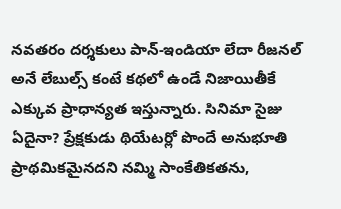నవతరం దర్శకులు పాన్-ఇండియా లేదా రీజనల్ అనే లేబుల్స్ కంటే కథలో ఉండే నిజాయితీకే ఎక్కువ ప్రాధాన్యత ఇస్తున్నారు. సినిమా సైజు ఏదైనా? ప్రేక్షకుడు థియేటర్లో పొందే అనుభూతి ప్రాథమికమైనదని నమ్మి సాంకేతికతను,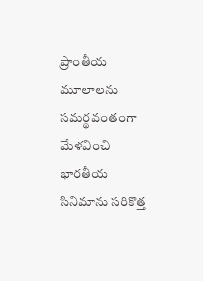ప్రాంతీయ మూలాలను సమర్థవంతంగా మేళవించి భారతీయ సినిమాను సరికొత్త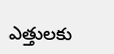ఎత్తులకు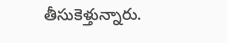తీసుకెళ్తున్నారు.